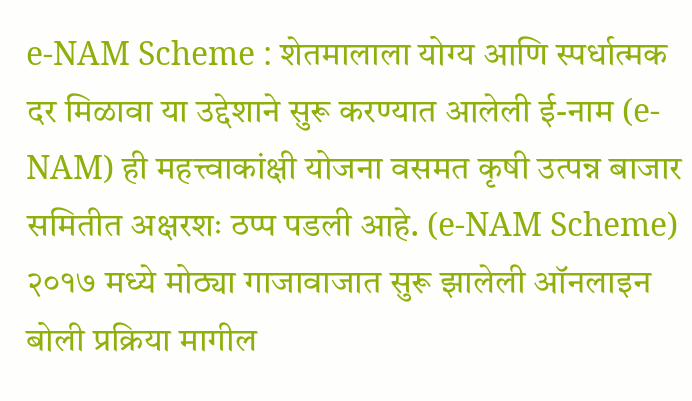e-NAM Scheme : शेतमालाला योग्य आणि स्पर्धात्मक दर मिळावा या उद्देशाने सुरू करण्यात आलेली ई-नाम (e-NAM) ही महत्त्वाकांक्षी योजना वसमत कृषी उत्पन्न बाजार समितीत अक्षरशः ठप्प पडली आहे. (e-NAM Scheme)
२०१७ मध्ये मोठ्या गाजावाजात सुरू झालेली ऑनलाइन बोली प्रक्रिया मागील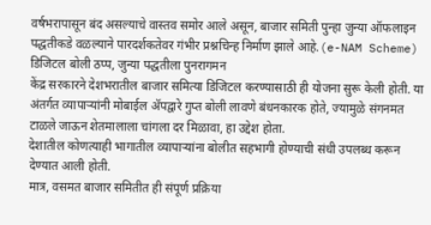वर्षभरापासून बंद असल्याचे वास्तव समोर आले असून, बाजार समिती पुन्हा जुन्या ऑफलाइन पद्धतीकडे वळल्याने पारदर्शकतेवर गंभीर प्रश्नचिन्ह निर्माण झाले आहे.(e-NAM Scheme)
डिजिटल बोली ठप्प, जुन्या पद्धतीला पुनरागमन
केंद्र सरकारने देशभरातील बाजार समित्या डिजिटल करण्यासाठी ही योजना सुरू केली होती. या अंतर्गत व्यापाऱ्यांनी मोबाईल ॲपद्वारे गुप्त बोली लावणे बंधनकारक होते, ज्यामुळे संगनमत टाळले जाऊन शेतमालाला चांगला दर मिळावा, हा उद्देश होता.
देशातील कोणत्याही भागातील व्यापाऱ्यांना बोलीत सहभागी होण्याची संधी उपलब्ध करून देण्यात आली होती.
मात्र, वसमत बाजार समितीत ही संपूर्ण प्रक्रिया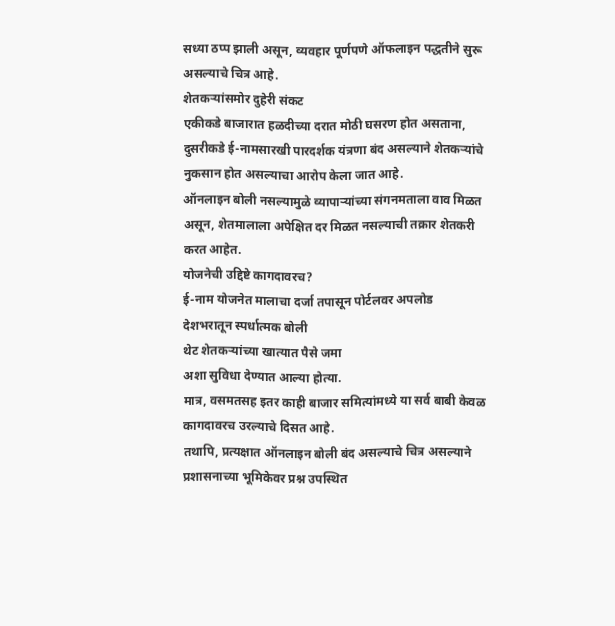सध्या ठप्प झाली असून, व्यवहार पूर्णपणे ऑफलाइन पद्धतीने सुरू असल्याचे चित्र आहे.
शेतकऱ्यांसमोर दुहेरी संकट
एकीकडे बाजारात हळदीच्या दरात मोठी घसरण होत असताना, दुसरीकडे ई-नामसारखी पारदर्शक यंत्रणा बंद असल्याने शेतकऱ्यांचे नुकसान होत असल्याचा आरोप केला जात आहे.
ऑनलाइन बोली नसल्यामुळे व्यापाऱ्यांच्या संगनमताला वाव मिळत असून, शेतमालाला अपेक्षित दर मिळत नसल्याची तक्रार शेतकरी करत आहेत.
योजनेची उद्दिष्टे कागदावरच?
ई-नाम योजनेत मालाचा दर्जा तपासून पोर्टलवर अपलोड
देशभरातून स्पर्धात्मक बोली
थेट शेतकऱ्यांच्या खात्यात पैसे जमा
अशा सुविधा देण्यात आल्या होत्या.
मात्र, वसमतसह इतर काही बाजार समित्यांमध्ये या सर्व बाबी केवळ कागदावरच उरल्याचे दिसत आहे.
तथापि, प्रत्यक्षात ऑनलाइन बोली बंद असल्याचे चित्र असल्याने प्रशासनाच्या भूमिकेवर प्रश्न उपस्थित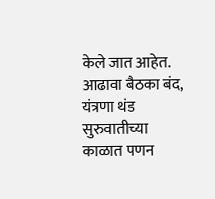केले जात आहेत.
आढावा बैठका बंद, यंत्रणा थंड
सुरुवातीच्या काळात पणन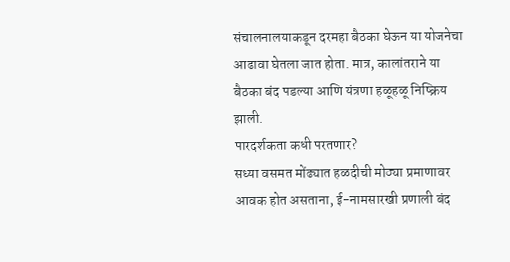संचालनालयाकडून दरमहा बैठका घेऊन या योजनेचा आढावा घेतला जात होता. मात्र, कालांतराने या बैठका बंद पडल्या आणि यंत्रणा हळूहळू निष्क्रिय झाली.
पारदर्शकता कधी परतणार?
सध्या वसमत मोंढ्यात हळदीची मोठ्या प्रमाणावर आवक होत असताना, ई-नामसारखी प्रणाली बंद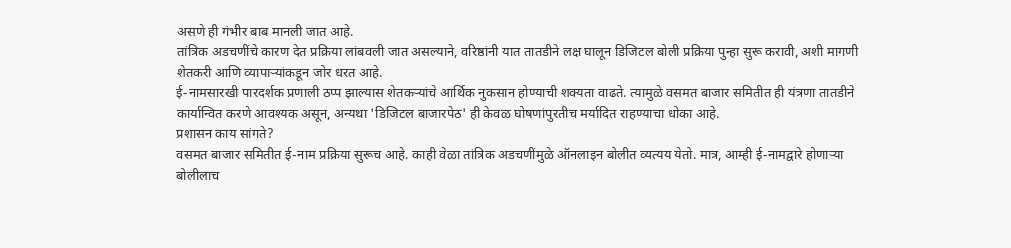असणे ही गंभीर बाब मानली जात आहे.
तांत्रिक अडचणींचे कारण देत प्रक्रिया लांबवली जात असल्याने, वरिष्ठांनी यात तातडीने लक्ष घालून डिजिटल बोली प्रक्रिया पुन्हा सुरू करावी, अशी मागणी शेतकरी आणि व्यापाऱ्यांकडून जोर धरत आहे.
ई-नामसारखी पारदर्शक प्रणाली ठप्प झाल्यास शेतकऱ्यांचे आर्थिक नुकसान होण्याची शक्यता वाढते. त्यामुळे वसमत बाजार समितीत ही यंत्रणा तातडीने कार्यान्वित करणे आवश्यक असून, अन्यथा 'डिजिटल बाजारपेठ' ही केवळ घोषणांपुरतीच मर्यादित राहण्याचा धोका आहे.
प्रशासन काय सांगते?
वसमत बाजार समितीत ई-नाम प्रक्रिया सुरूच आहे. काही वेळा तांत्रिक अडचणींमुळे ऑनलाइन बोलीत व्यत्यय येतो. मात्र, आम्ही ई-नामद्वारे होणाऱ्या बोलीलाच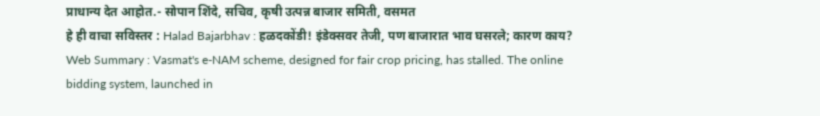प्राधान्य देत आहोत.- सोपान शिंदे, सचिव, कृषी उत्पन्न बाजार समिती, वसमत
हे ही वाचा सविस्तर : Halad Bajarbhav : हळदकोंडी! इंडेक्सवर तेजी, पण बाजारात भाव घसरले; कारण काय?
Web Summary : Vasmat's e-NAM scheme, designed for fair crop pricing, has stalled. The online bidding system, launched in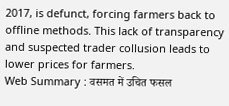2017, is defunct, forcing farmers back to offline methods. This lack of transparency and suspected trader collusion leads to lower prices for farmers.
Web Summary : वसमत में उचित फसल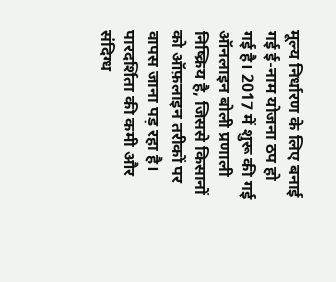मूल्य निर्धारण के लिए बनाई गई ई-नाम योजना ठप हो गई है। 2017 में शुरू की गई ऑनलाइन बोली प्रणाली निष्क्रिय है, जिससे किसानों को ऑफ़लाइन तरीकों पर वापस जाना पड़ रहा है। पारदर्शिता की कमी और संदिग्ध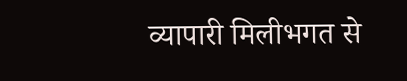व्यापारी मिलीभगत से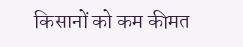किसानों को कम कीमत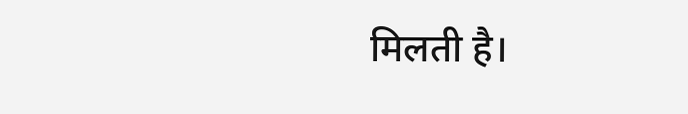मिलती है।